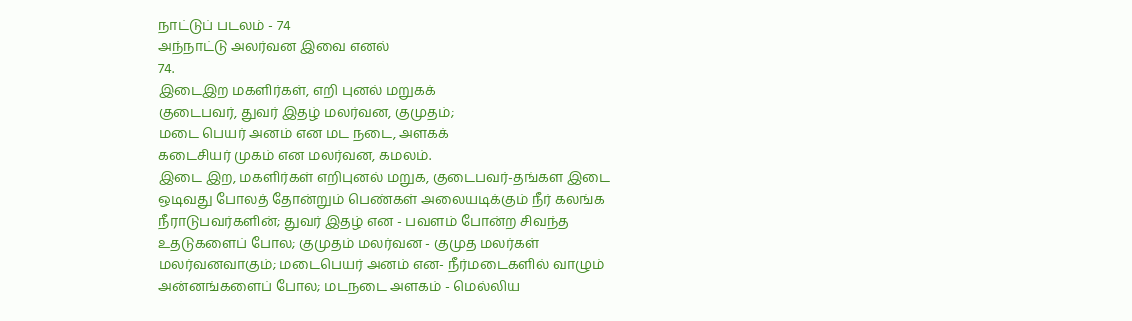நாட்டுப் படலம் - 74
அந்நாட்டு அலர்வன இவை எனல்
74.
இடைஇற மகளிர்கள், எறி புனல் மறுகக்
குடைபவர், துவர் இதழ் மலர்வன, குமுதம்;
மடை பெயர் அனம் என மட நடை, அளகக்
கடைசியர் முகம் என மலர்வன, கமலம்.
இடை இற, மகளிர்கள் எறிபுனல் மறுக, குடைபவர்-தங்கள இடை
ஒடிவது போலத் தோன்றும் பெண்கள் அலையடிக்கும் நீர் கலங்க
நீராடுபவர்களின்; துவர் இதழ் என - பவளம் போன்ற சிவந்த
உதடுகளைப் போல; குமுதம் மலர்வன - குமுத மலர்கள்
மலர்வனவாகும்; மடைபெயர் அனம் என- நீர்மடைகளில் வாழும்
அன்னங்களைப் போல; மடநடை அளகம் - மெல்லிய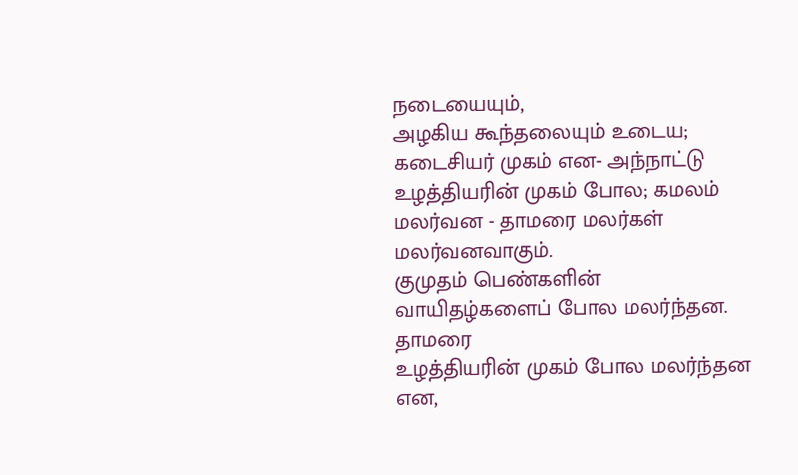நடையையும்,
அழகிய கூந்தலையும் உடைய; கடைசியர் முகம் என- அந்நாட்டு
உழத்தியரின் முகம் போல; கமலம் மலர்வன - தாமரை மலர்கள்
மலர்வனவாகும்.
குமுதம் பெண்களின் வாயிதழ்களைப் போல மலர்ந்தன. தாமரை
உழத்தியரின் முகம் போல மலர்ந்தன என,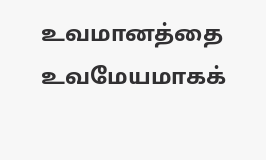உவமானத்தை
உவமேயமாகக்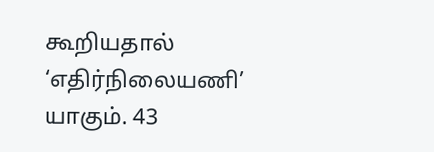கூறியதால் ‘எதிர்நிலையணி’ யாகும். 43